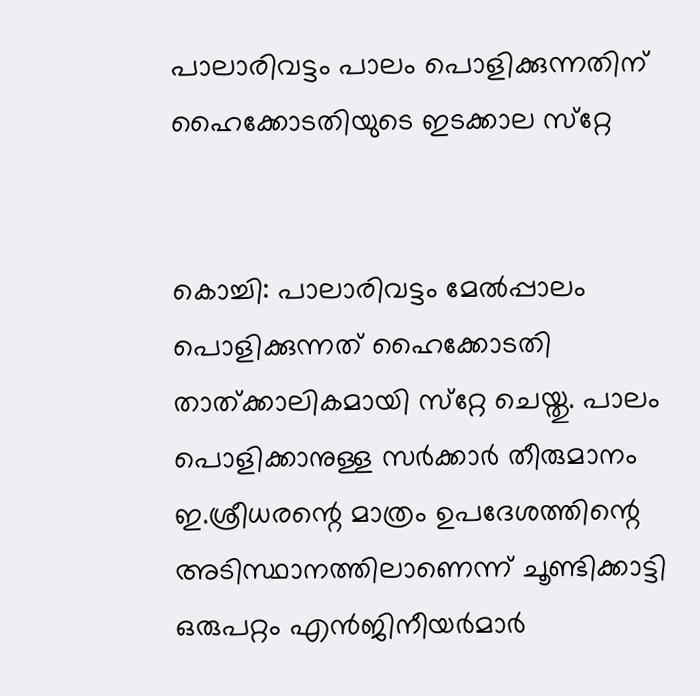പാലാരിവട്ടം പാലം പൊളിക്കുന്നതിന് ഹൈക്കോടതിയുടെ ഇടക്കാല സ്‌റ്റേ


കൊച്ചി: പാലാരിവട്ടം മേല്‍പ്പാലം പൊളിക്കുന്നത് ഹൈക്കോടതി താത്ക്കാലികമായി സ്‌റ്റേ ചെയ്തു. പാലം പൊളിക്കാനുള്ള സര്‍ക്കാര്‍ തീരുമാനം ഇ.ശ്രീധരന്റെ മാത്രം ഉപദേശത്തിന്റെ അടിസ്ഥാനത്തിലാണെന്ന് ചൂണ്ടിക്കാട്ടി ഒരുപറ്റം എന്‍ജിനീയര്‍മാര്‍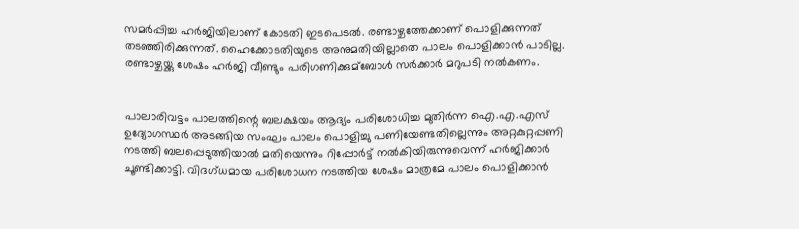സമര്‍പ്പിച്ച ഹര്‍ജിയിലാണ് കോടതി ഇടപെടല്‍. രണ്ടാഴ്ചത്തേക്കാണ് പൊളിക്കുന്നത് തടഞ്ഞിരിക്കുന്നത്. ഹൈക്കോടതിയുടെ അനുമതിയില്ലാതെ പാലം പൊളിക്കാന്‍ പാടില്ല. രണ്ടാഴ്ചയ്ക്കു ശേഷം ഹര്‍ജി വീണ്ടും പരിഗണിക്കുമ്ബോള്‍ സര്‍ക്കാര്‍ മറുപടി നല്‍കണം.


പാലാരിവട്ടം പാലത്തിന്റെ ബലക്ഷയം ആദ്യം പരിശോധിച്ച മുതിര്‍ന്ന ഐ.എ.എസ് ഉദ്യോഗസ്ഥര്‍ അടങ്ങിയ സംഘം പാലം പൊളിച്ചു പണിയേണ്ടതില്ലെന്നും അറ്റകുറ്റപ്പണി നടത്തി ബലപ്പെടുത്തിയാല്‍ മതിയെന്നും റിപ്പോര്‍ട്ട് നല്‍കിയിരുന്നുവെന്ന് ഹര്‍ജിക്കാര്‍ ചൂണ്ടിക്കാട്ടി. വിദഗ്ധമായ പരിശോധന നടത്തിയ ശേഷം മാത്രമേ പാലം പൊളിക്കാന്‍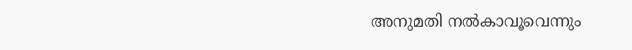അനുമതി നല്‍കാവൂവെന്നും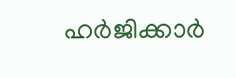ഹര്‍ജിക്കാര്‍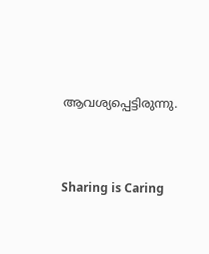ആവശ്യപ്പെട്ടിരുന്നു.




Sharing is Caring